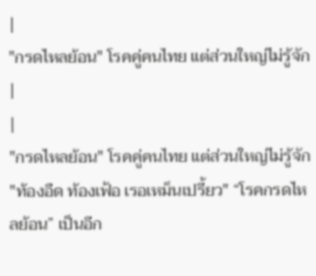|
"กรดไหลย้อน" โรคคู่คนไทย แต่ส่วนใหญ่ไม่รู้จัก |
|
"กรดไหลย้อน" โรคคู่คนไทย แต่ส่วนใหญ่ไม่รู้จัก "ท้องอืด ท้องเฟ้อ เรอเหม็นเปรี้ยว" “โรคกรดไหลย้อน” เป็นอีก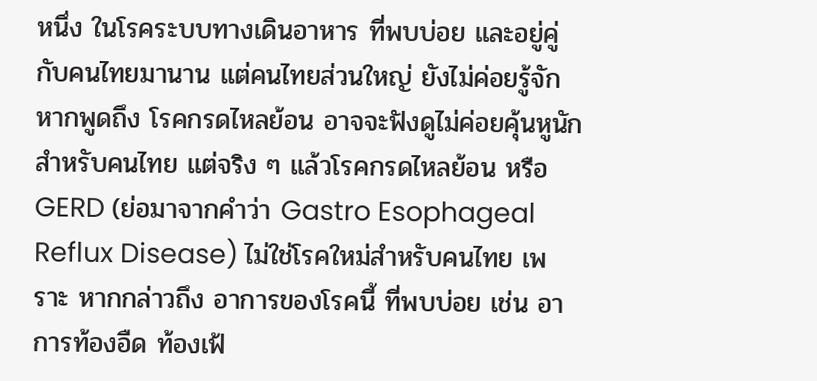หนึ่ง ในโรคระบบทางเดินอาหาร ที่พบบ่อย และอยู่คู่กับคนไทยมานาน แต่คนไทยส่วนใหญ่ ยังไม่ค่อยรู้จัก
หากพูดถึง โรคกรดไหลย้อน อาจจะฟังดูไม่ค่อยคุ้นหูนัก สำหรับคนไทย แต่จริง ๆ แล้วโรคกรดไหลย้อน หรือ GERD (ย่อมาจากคำว่า Gastro Esophageal Reflux Disease) ไม่ใช่โรคใหม่สำหรับคนไทย เพราะ หากกล่าวถึง อาการของโรคนี้ ที่พบบ่อย เช่น อาการท้องอืด ท้องเฟ้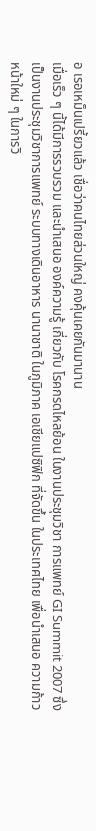อ เรอเหม็นเปรี้ยวแล้ว เชื่อว่าคนไทยส่วนใหญ่ คงคุ้นเคยกันมานาน
เมื่อเร็ว ๆ นี้ได้มีการรวบรวม และนำเสนอ องค์ความรู้ เกี่ยวกับ โรคกรดไหลย้อน ในงานประชุมวิชา การแพทย์ GI Summit 2007 ซึ่งเป็นงานประชุมวิชาการแพทย์ ระบบทางเดินอาหาร นานาชาติ ในภูมิภาค เอเชียแปซิฟิก ที่จัดขึ้น ในประเทศไทย เพื่อนำเสนอ ความก้าวหน้าใหม่ ๆ ในการวิ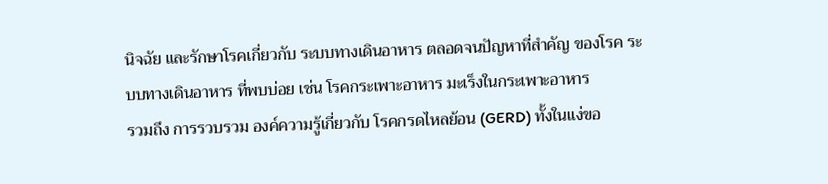นิจฉัย และรักษาโรคเกี่ยวกับ ระบบทางเดินอาหาร ตลอดจนปัญหาที่สำคัญ ของโรค ระบบทางเดินอาหาร ที่พบบ่อย เช่น โรคกระเพาะอาหาร มะเร็งในกระเพาะอาหาร
รวมถึง การรวบรวม องค์ความรู้เกี่ยวกับ โรคกรดไหลย้อน (GERD) ทั้งในแง่ขอ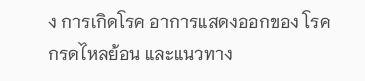ง การเกิดโรค อาการแสดงออกของ โรคกรดไหลย้อน และแนวทาง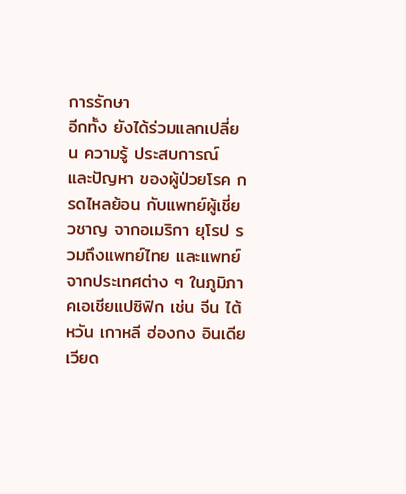การรักษา
อีกทั้ง ยังได้ร่วมแลกเปลี่ยน ความรู้ ประสบการณ์ และปัญหา ของผู้ป่วยโรค กรดไหลย้อน กับแพทย์ผู้เชี่ยวชาญ จากอเมริกา ยุโรป รวมถึงแพทย์ไทย และแพทย์ จากประเทศต่าง ๆ ในภูมิภาคเอเชียแปซิฟิก เช่น จีน ไต้หวัน เกาหลี ฮ่องกง อินเดีย เวียด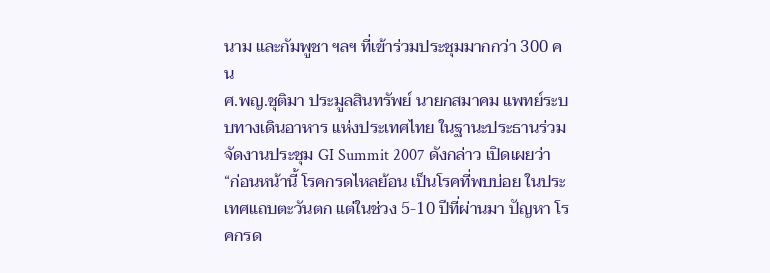นาม และกัมพูชา ฯลฯ ที่เข้าร่วมประชุมมากกว่า 300 คน
ศ.พญ.ชุติมา ประมูลสินทรัพย์ นายกสมาคม แพทย์ระบบทางเดินอาหาร แห่งประเทศไทย ในฐานะประธานร่วมจัดงานประชุม GI Summit 2007 ดังกล่าว เปิดเผยว่า “ก่อนหน้านี้ โรคกรดไหลย้อน เป็นโรคที่พบบ่อย ในประเทศแถบตะวันตก แต่ในช่วง 5-10 ปีที่ผ่านมา ปัญหา โรคกรด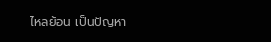ไหลย้อน เป็นปัญหา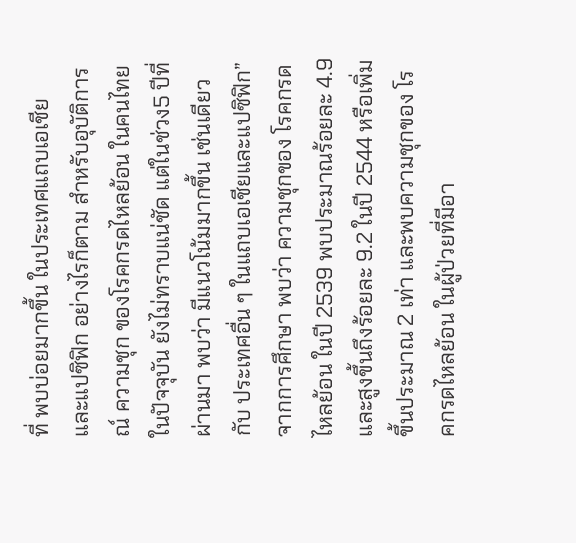ที่ พบบ่อยมากขึ้น ในประเทศแถบเอเชีย และแปซิฟิก อย่างไรก็ตาม สำหรับอุบัติการณ์ ความชุก ของโรคกรดไหลย้อน ในคนไทย ในปัจจุบัน ยังไม่ทราบแน่ชัด แต่ในช่วง5 ปีที่ผ่านมา พบว่า มีแนวโน้มมากขึ้น เช่นเดียวกับ ประเทศอื่น ๆ ในแถบเอเชียและแปซิฟิก”
จากการศึกษา พบว่า ความชุกของ โรคกรดไหลย้อน ในปี 2539 พบประมาณร้อยละ 4.9 และสูงขึ้นถึงร้อยละ 9.2 ในปี 2544 หรือเพิ่มขึ้นประมาณ 2 เท่า และพบความชุกของ โรคกรดไหลย้อน ในผู้ป่วยที่มีอา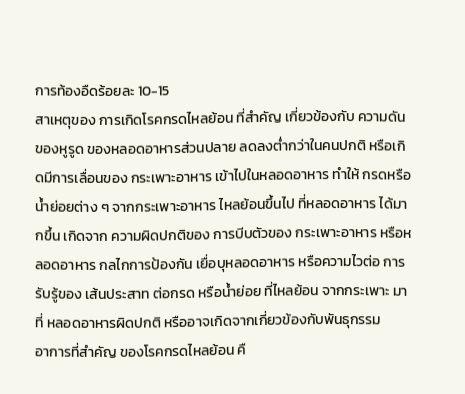การท้องอืดร้อยละ 10-15
สาเหตุของ การเกิดโรคกรดไหลย้อน ที่สำคัญ เกี่ยวข้องกับ ความดันของหูรูด ของหลอดอาหารส่วนปลาย ลดลงต่ำกว่าในคนปกติ หรือเกิดมีการเลื่อนของ กระเพาะอาหาร เข้าไปในหลอดอาหาร ทำให้ กรดหรือน้ำย่อยต่าง ๆ จากกระเพาะอาหาร ไหลย้อนขึ้นไป ที่หลอดอาหาร ได้มากขึ้น เกิดจาก ความผิดปกติของ การบีบตัวของ กระเพาะอาหาร หรือหลอดอาหาร กลไกการป้องกัน เยื่อบุหลอดอาหาร หรือความไวต่อ การรับรู้ของ เส้นประสาท ต่อกรด หรือน้ำย่อย ที่ไหลย้อน จากกระเพาะ มาที่ หลอดอาหารผิดปกติ หรืออาจเกิดจากเกี่ยวข้องกับพันธุกรรม
อาการที่สำคัญ ของโรคกรดไหลย้อน คื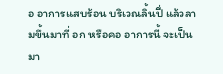อ อาการแสบร้อน บริเวณลิ้นปี่ แล้วลามขึ้นมาที่ อก หรือคอ อาการนี้ จะเป็นมา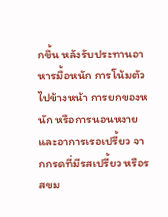กขึ้น หลังรับประทานอาหารมื้อหนัก การโน้มตัว ไปข้างหน้า การยกของหนัก หรือการนอนหงาย และอาการเรอเปรี้ยว จากกรดที่มีรสเปรี้ยว หรือรสขม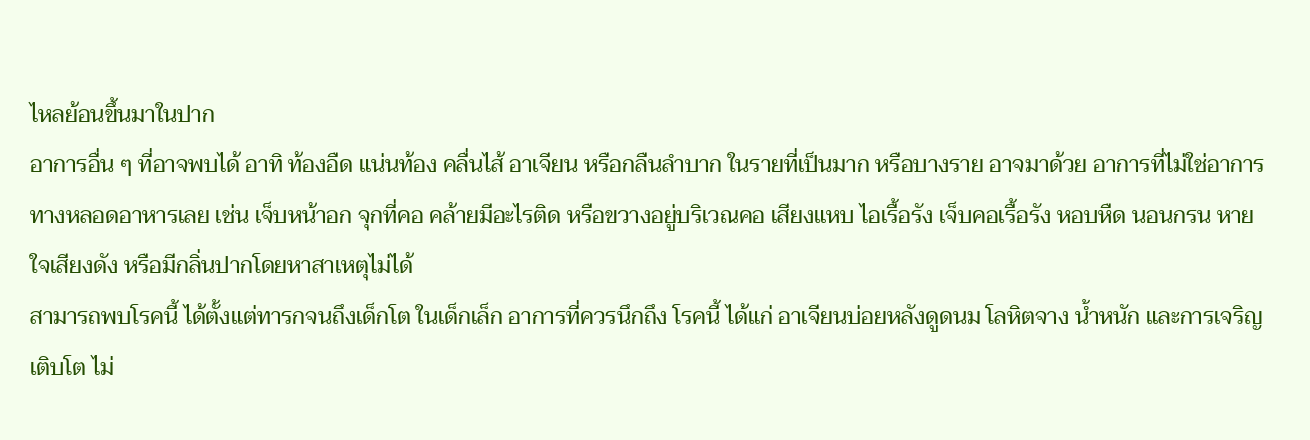ไหลย้อนขึ้นมาในปาก
อาการอื่น ๆ ที่อาจพบได้ อาทิ ท้องอืด แน่นท้อง คลื่นไส้ อาเจียน หรือกลืนลำบาก ในรายที่เป็นมาก หรือบางราย อาจมาด้วย อาการที่ไม่ใช่อาการทางหลอดอาหารเลย เช่น เจ็บหน้าอก จุกที่คอ คล้ายมีอะไรติด หรือขวางอยู่บริเวณคอ เสียงแหบ ไอเรื้อรัง เจ็บคอเรื้อรัง หอบหืด นอนกรน หายใจเสียงดัง หรือมีกลิ่นปากโดยหาสาเหตุไม่ได้
สามารถพบโรคนี้ ได้ตั้งแต่ทารกจนถึงเด็กโต ในเด็กเล็ก อาการที่ควรนึกถึง โรคนี้ ได้แก่ อาเจียนบ่อยหลังดูดนม โลหิตจาง น้ำหนัก และการเจริญเติบโต ไม่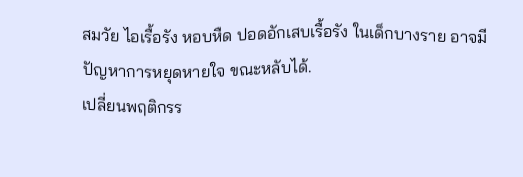สมวัย ไอเรื้อรัง หอบหืด ปอดอักเสบเรื้อรัง ในเด็กบางราย อาจมีปัญหาการหยุดหายใจ ขณะหลับได้.
เปลี่ยนพฤติกรร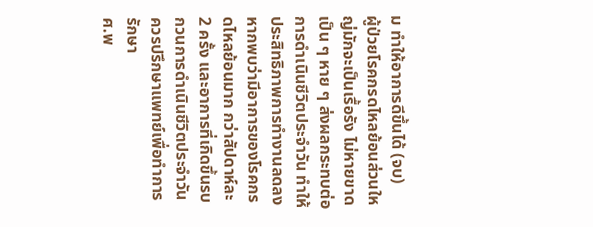ม ทำให้อาการดีขึ้นได้ (จบ)
ผู้ป่วยโรคกรดไหลย้อนส่วนใหญ่มักจะเป็นเรื้อรัง ไม่หายขาดเป็น ๆ หาย ๆ ส่งผลกระทบต่อการดำเนินชีวิตประจำวัน ทำให้ประสิทธิภาพการทำงานลดลง
หากพบว่ามีอาการของโรคกรดไหลย้อนมาก กว่าสัปดาห์ละ 2 ครั้ง และอาการที่เกิดขึ้นรบกวนการดำเนินชีวิตประจำวัน ควรปรึกษาแพทย์เพื่อทำการรักษา
ศ.พ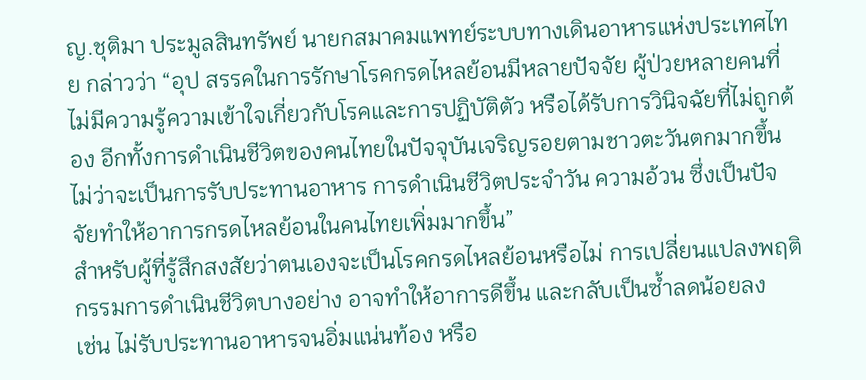ญ.ชุติมา ประมูลสินทรัพย์ นายกสมาคมแพทย์ระบบทางเดินอาหารแห่งประเทศไทย กล่าวว่า “อุป สรรคในการรักษาโรคกรดไหลย้อนมีหลายปัจจัย ผู้ป่วยหลายคนที่ไม่มีความรู้ความเข้าใจเกี่ยวกับโรคและการปฏิบัติตัว หรือได้รับการวินิจฉัยที่ไม่ถูกต้อง อีกทั้งการดำเนินชีวิตของคนไทยในปัจจุบันเจริญรอยตามชาวตะวันตกมากขึ้น ไม่ว่าจะเป็นการรับประทานอาหาร การดำเนินชีวิตประจำวัน ความอ้วน ซึ่งเป็นปัจจัยทำให้อาการกรดไหลย้อนในคนไทยเพิ่มมากขึ้น”
สำหรับผู้ที่รู้สึกสงสัยว่าตนเองจะเป็นโรคกรดไหลย้อนหรือไม่ การเปลี่ยนแปลงพฤติกรรมการดำเนินชีวิตบางอย่าง อาจทำให้อาการดีขึ้น และกลับเป็นซ้ำลดน้อยลง
เช่น ไม่รับประทานอาหารจนอิ่มแน่นท้อง หรือ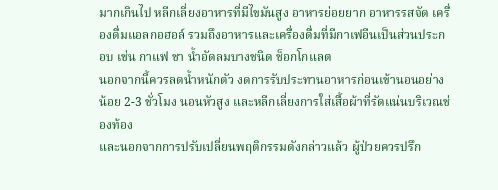มากเกินไป หลีกเลี่ยงอาหารที่มีไขมันสูง อาหารย่อยยาก อาหารรสจัด เครื่องดื่มแอลกอฮอล์ รวมถึงอาหารและเครื่องดื่มที่มีกาเฟอีนเป็นส่วนประกอบ เช่น กาแฟ ชา น้ำอัดลมบางชนิด ช็อกโกแลต
นอกจากนี้ควรลดน้ำหนักตัว งดการรับประทานอาหารก่อนเข้านอนอย่างน้อย 2-3 ชั่วโมง นอนหัวสูง และหลีกเลี่ยงการใส่เสื้อผ้าที่รัดแน่นบริเวณช่องท้อง
และนอกจากการปรับเปลี่ยนพฤติกรรมดังกล่าวแล้ว ผู้ป่วยควรปรึก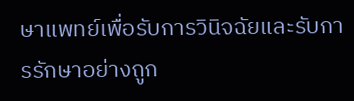ษาแพทย์เพื่อรับการวินิจฉัยและรับการรักษาอย่างถูก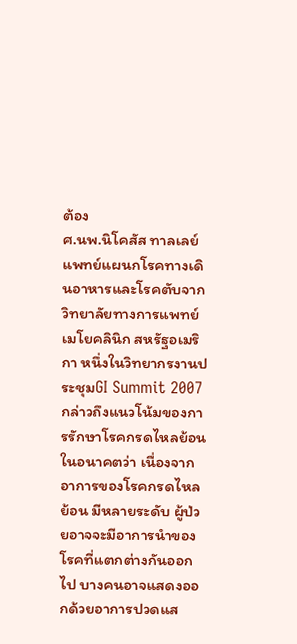ต้อง
ศ.นพ.นิโคสัส ทาลเลย์ แพทย์แผนกโรคทางเดินอาหารและโรคตับจากวิทยาลัยทางการแพทย์เมโยคลินิก สหรัฐอเมริกา หนึ่งในวิทยากรงานประชุมGI Summit 2007กล่าวถึงแนวโน้มของการรักษาโรคกรดไหลย้อนในอนาคตว่า เนื่องจากอาการของโรคกรดไหลย้อน มีหลายระดับ ผู้ป่วยอาจจะมีอาการนำของโรคที่แตกต่างกันออกไป บางคนอาจแสดงออกด้วยอาการปวดแส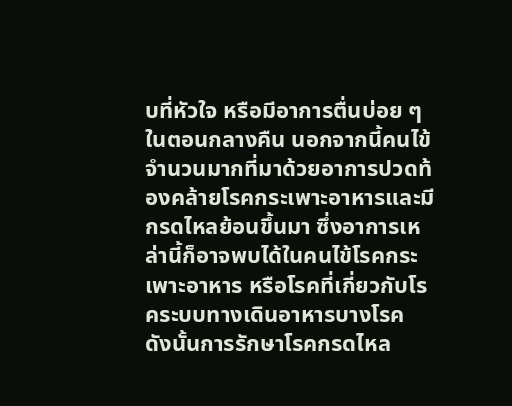บที่หัวใจ หรือมีอาการตื่นบ่อย ๆ ในตอนกลางคืน นอกจากนี้คนไข้จำนวนมากที่มาด้วยอาการปวดท้องคล้ายโรคกระเพาะอาหารและมีกรดไหลย้อนขึ้นมา ซึ่งอาการเหล่านี้ก็อาจพบได้ในคนไข้โรคกระเพาะอาหาร หรือโรคที่เกี่ยวกับโรคระบบทางเดินอาหารบางโรค
ดังนั้นการรักษาโรคกรดไหล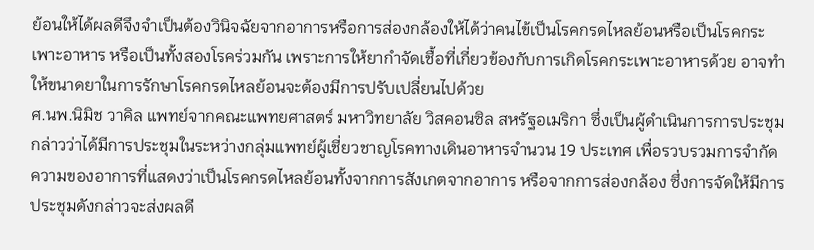ย้อนให้ได้ผลดีจึงจำเป็นต้องวินิจฉัยจากอาการหรือการส่องกล้องให้ได้ว่าคนไข้เป็นโรคกรดไหลย้อนหรือเป็นโรคกระเพาะอาหาร หรือเป็นทั้งสองโรคร่วมกัน เพราะการให้ยากำจัดเชื้อที่เกี่ยวข้องกับการเกิดโรคกระเพาะอาหารด้วย อาจทำให้ขนาดยาในการรักษาโรคกรดไหลย้อนจะต้องมีการปรับเปลี่ยนไปด้วย
ศ.นพ.นิมิช วาคิล แพทย์จากคณะแพทยศาสตร์ มหาวิทยาลัย วิสคอนซิล สหรัฐอเมริกา ซึ่งเป็นผู้ดำเนินการการประชุม กล่าวว่าได้มีการประชุมในระหว่างกลุ่มแพทย์ผู้เชี่ยวชาญโรคทางเดินอาหารจำนวน 19 ประเทศ เพื่อรวบรวมการจำกัดความของอาการที่แสดงว่าเป็นโรคกรดไหลย้อนทั้งจากการสังเกตจากอาการ หรือจากการส่องกล้อง ซึ่งการจัดให้มีการประชุมดังกล่าวจะส่งผลดี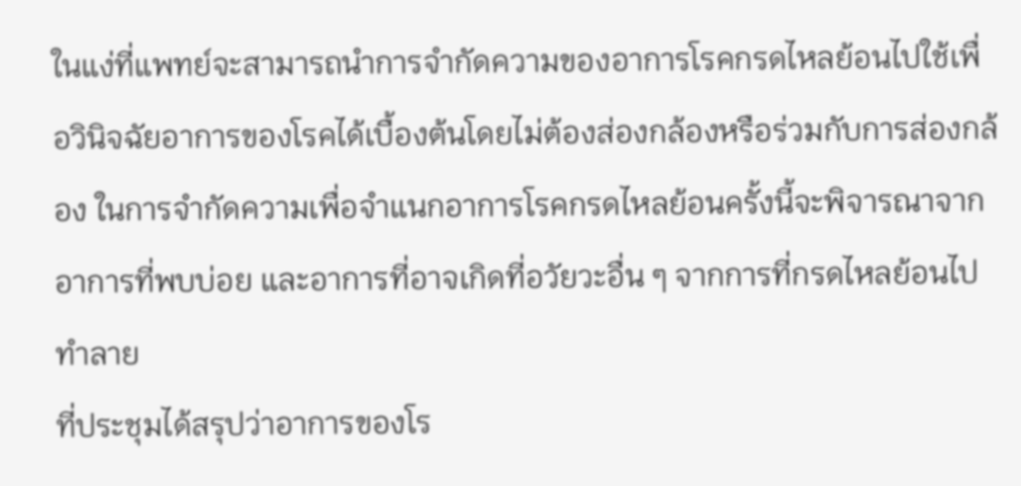ในแง่ที่แพทย์จะสามารถนำการจำกัดความของอาการโรคกรดไหลย้อนไปใช้เพื่อวินิจฉัยอาการของโรคได้เบื้องต้นโดยไม่ต้องส่องกล้องหรือร่วมกับการส่องกล้อง ในการจำกัดความเพื่อจำแนกอาการโรคกรดไหลย้อนครั้งนี้จะพิจารณาจาก อาการที่พบบ่อย และอาการที่อาจเกิดที่อวัยวะอื่น ๆ จากการที่กรดไหลย้อนไปทำลาย
ที่ประชุมได้สรุปว่าอาการของโร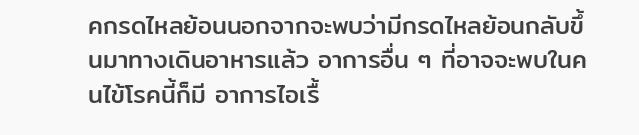คกรดไหลย้อนนอกจากจะพบว่ามีกรดไหลย้อนกลับขึ้นมาทางเดินอาหารแล้ว อาการอื่น ๆ ที่อาจจะพบในคนไข้โรคนี้ก็มี อาการไอเรื้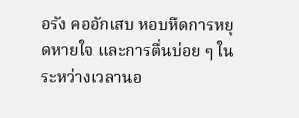อรัง คออักเสบ หอบหืดการหยุดหายใจ และการตื่นบ่อย ๆ ในระหว่างเวลานอ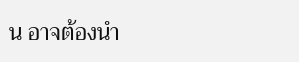น อาจต้องนำ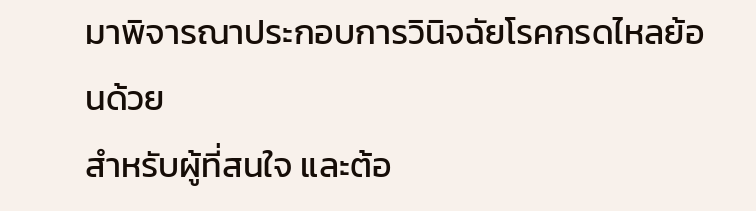มาพิจารณาประกอบการวินิจฉัยโรคกรดไหลย้อนด้วย
สำหรับผู้ที่สนใจ และต้อ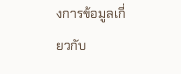งการข้อมูลเกี่ยวกับ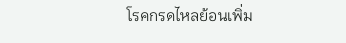โรคกรดไหลย้อนเพิ่ม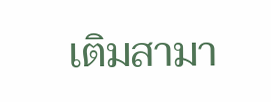เติมสามา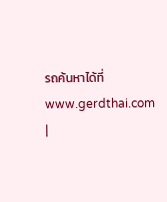รถค้นหาได้ที่ www.gerdthai.com
|